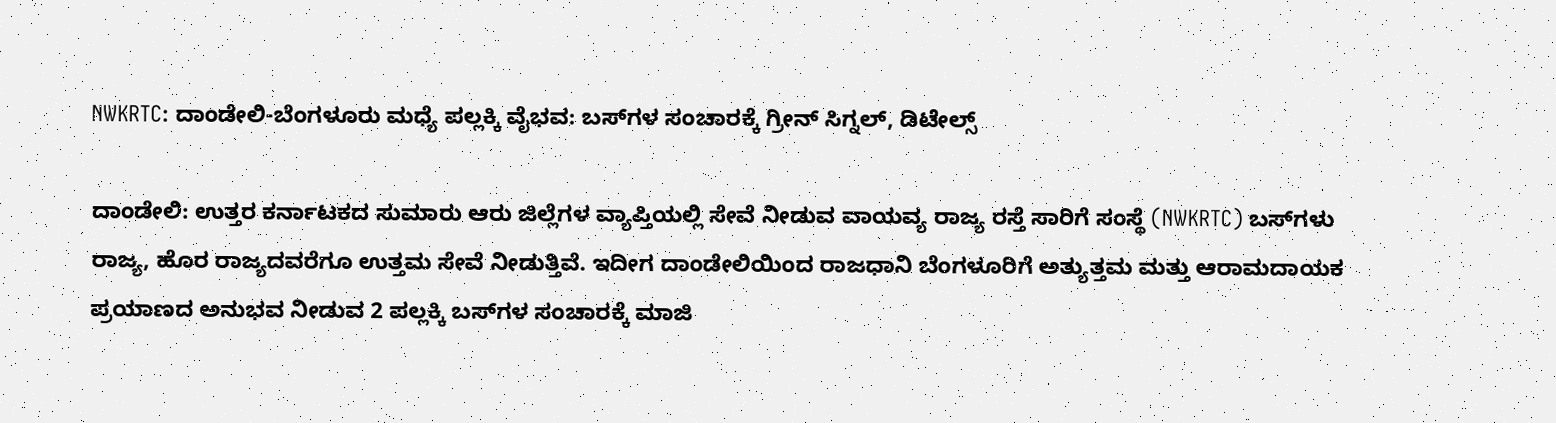NWKRTC: ದಾಂಡೇಲಿ-ಬೆಂಗಳೂರು ಮಧ್ಯೆ ಪಲ್ಲಕ್ಕಿ ವೈಭವ: ಬಸ್‌ಗಳ ಸಂಚಾರಕ್ಕೆ ಗ್ರೀನ್ ಸಿಗ್ನಲ್, ಡಿಟೇಲ್ಸ್

ದಾಂಡೇಲಿ: ಉತ್ತರ ಕರ್ನಾಟಕದ ಸುಮಾರು ಆರು ಜಿಲ್ಲೆಗಳ ವ್ಯಾಪ್ತಿಯಲ್ಲಿ ಸೇವೆ ನೀಡುವ ವಾಯವ್ಯ ರಾಜ್ಯ ರಸ್ತೆ ಸಾರಿಗೆ ಸಂಸ್ಥೆ (NWKRTC) ಬಸ್‌ಗಳು ರಾಜ್ಯ, ಹೊರ ರಾಜ್ಯದವರೆಗೂ ಉತ್ತಮ ಸೇವೆ ನೀಡುತ್ತಿವೆ. ಇದೀಗ ದಾಂಡೇಲಿಯಿಂದ ರಾಜಧಾನಿ ಬೆಂಗಳೂರಿಗೆ ಅತ್ಯುತ್ತಮ ಮತ್ತು ಆರಾಮದಾಯಕ ಪ್ರಯಾಣದ ಅನುಭವ ನೀಡುವ 2 ಪಲ್ಲಕ್ಕಿ ಬಸ್‌ಗಳ ಸಂಚಾರಕ್ಕೆ ಮಾಜಿ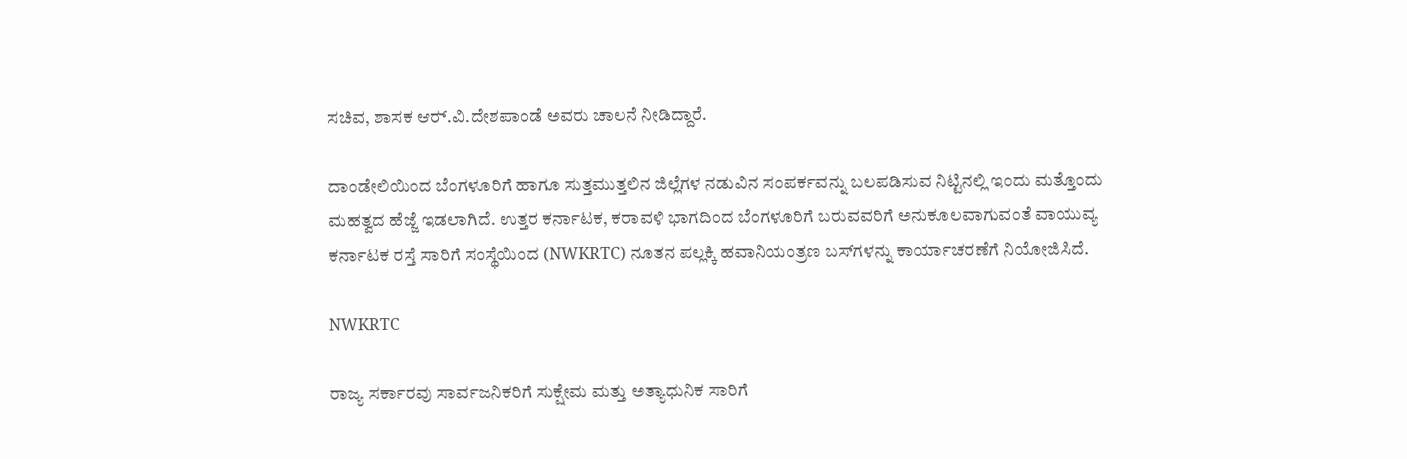ಸಚಿವ, ಶಾಸಕ ಆರ್‍‌.ವಿ.ದೇಶಪಾಂಡೆ ಅವರು ಚಾಲನೆ ನೀಡಿದ್ದಾರೆ.

ದಾಂಡೇಲಿಯಿಂದ ಬೆಂಗಳೂರಿಗೆ ಹಾಗೂ ಸುತ್ತಮುತ್ತಲಿನ ಜಿಲ್ಲೆಗಳ ನಡುವಿನ ಸಂಪರ್ಕವನ್ನು ಬಲಪಡಿಸುವ ನಿಟ್ಟಿನಲ್ಲಿ ಇಂದು ಮತ್ತೊಂದು ಮಹತ್ವದ ಹೆಜ್ಜೆ ಇಡಲಾಗಿದೆ. ಉತ್ತರ ಕರ್ನಾಟಕ, ಕರಾವಳಿ ಭಾಗದಿಂದ ಬೆಂಗಳೂರಿಗೆ ಬರುವವರಿಗೆ ಅನುಕೂಲವಾಗುವಂತೆ ವಾಯುವ್ಯ ಕರ್ನಾಟಕ ರಸ್ತೆ ಸಾರಿಗೆ ಸಂಸ್ಥೆಯಿಂದ (NWKRTC) ನೂತನ ಪಲ್ಲಕ್ಕಿ ಹವಾನಿಯಂತ್ರಣ ಬಸ್‌ಗಳನ್ನು ಕಾರ್ಯಾಚರಣೆಗೆ ನಿಯೋಜಿಸಿದೆ.

NWKRTC

ರಾಜ್ಯ ಸರ್ಕಾರವು ಸಾರ್ವಜನಿಕರಿಗೆ ಸುಕ್ಷೇಮ ಮತ್ತು ಅತ್ಯಾಧುನಿಕ ಸಾರಿಗೆ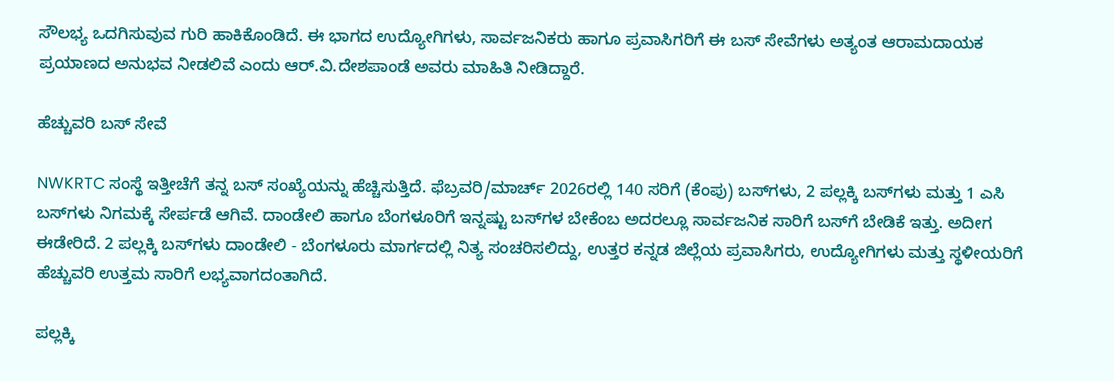ಸೌಲಭ್ಯ ಒದಗಿಸುವುವ ಗುರಿ ಹಾಕಿಕೊಂಡಿದೆ. ಈ ಭಾಗದ ಉದ್ಯೋಗಿಗಳು, ಸಾರ್ವಜನಿಕರು ಹಾಗೂ ಪ್ರವಾಸಿಗರಿಗೆ ಈ ಬಸ್ ಸೇವೆಗಳು ಅತ್ಯಂತ ಆರಾಮದಾಯಕ ಪ್ರಯಾಣದ ಅನುಭವ ನೀಡಲಿವೆ ಎಂದು ಆರ್.ವಿ.ದೇಶಪಾಂಡೆ ಅವರು ಮಾಹಿತಿ ನೀಡಿದ್ದಾರೆ.

ಹೆಚ್ಚುವರಿ ಬಸ್ ಸೇವೆ

NWKRTC ಸಂಸ್ಥೆ ಇತ್ತೀಚೆಗೆ ತನ್ನ ಬಸ್ ಸಂಖ್ಯೆಯನ್ನು ಹೆಚ್ಚಿಸುತ್ತಿದೆ. ಫೆಬ್ರವರಿ/ಮಾರ್ಚ್ 2026ರಲ್ಲಿ 140 ಸರಿಗೆ (ಕೆಂಪು) ಬಸ್‌ಗಳು, 2 ಪಲ್ಲಕ್ಕಿ ಬಸ್‌ಗಳು ಮತ್ತು 1 ಎಸಿ ಬಸ್‌ಗಳು ನಿಗಮಕ್ಕೆ ಸೇರ್ಪಡೆ ಆಗಿವೆ. ದಾಂಡೇಲಿ ಹಾಗೂ ಬೆಂಗಳೂರಿಗೆ ಇನ್ನಷ್ಟು ಬಸ್‌ಗಳ ಬೇಕೆಂಬ ಅದರಲ್ಲೂ ಸಾರ್ವಜನಿಕ ಸಾರಿಗೆ ಬಸ್‌ಗೆ ಬೇಡಿಕೆ ಇತ್ತು. ಅದೀಗ ಈಡೇರಿದೆ. 2 ಪಲ್ಲಕ್ಕಿ ಬಸ್‌ಗಳು ದಾಂಡೇಲಿ - ಬೆಂಗಳೂರು ಮಾರ್ಗದಲ್ಲಿ ನಿತ್ಯ ಸಂಚರಿಸಲಿದ್ದು, ಉತ್ತರ ಕನ್ನಡ ಜಿಲ್ಲೆಯ ಪ್ರವಾಸಿಗರು, ಉದ್ಯೋಗಿಗಳು ಮತ್ತು ಸ್ಥಳೀಯರಿಗೆ ಹೆಚ್ಚುವರಿ ಉತ್ತಮ ಸಾರಿಗೆ ಲಭ್ಯವಾಗದಂತಾಗಿದೆ.

ಪಲ್ಲಕ್ಕಿ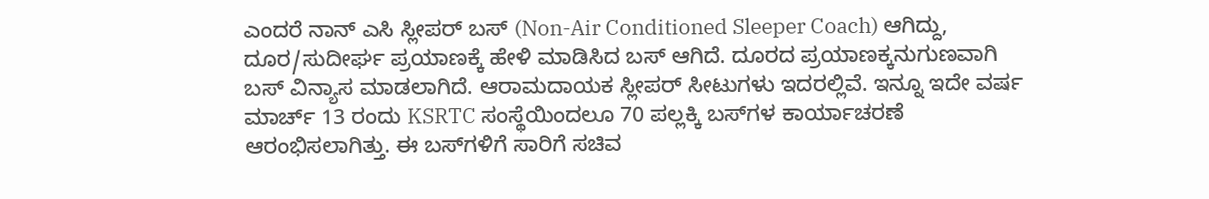ಎಂದರೆ ನಾನ್ ಎಸಿ ಸ್ಲೀಪರ್ ಬಸ್ (Non-Air Conditioned Sleeper Coach) ಆಗಿದ್ದು, ದೂರ/ಸುದೀರ್ಘ ಪ್ರಯಾಣಕ್ಕೆ ಹೇಳಿ ಮಾಡಿಸಿದ ಬಸ್ ಆಗಿದೆ. ದೂರದ ಪ್ರಯಾಣಕ್ಕನುಗುಣವಾಗಿ ಬಸ್ ವಿನ್ಯಾಸ ಮಾಡಲಾಗಿದೆ. ಆರಾಮದಾಯಕ ಸ್ಲೀಪರ್ ಸೀಟುಗಳು ಇದರಲ್ಲಿವೆ. ಇನ್ನೂ ಇದೇ ವರ್ಷ ಮಾರ್ಚ್ 13 ರಂದು KSRTC ಸಂಸ್ಥೆಯಿಂದಲೂ 70 ಪಲ್ಲಕ್ಕಿ ಬಸ್‌ಗಳ ಕಾರ್ಯಾಚರಣೆ ಆರಂಭಿಸಲಾಗಿತ್ತು. ಈ ಬಸ್‌ಗಳಿಗೆ ಸಾರಿಗೆ ಸಚಿವ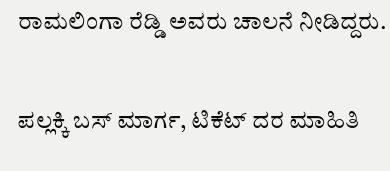ರಾಮಲಿಂಗಾ ರೆಡ್ಡಿ ಅವರು ಚಾಲನೆ ನೀಡಿದ್ದರು.

ಪಲ್ಲಕ್ಕಿ ಬಸ್ ಮಾರ್ಗ, ಟಿಕೆಟ್ ದರ ಮಾಹಿತಿ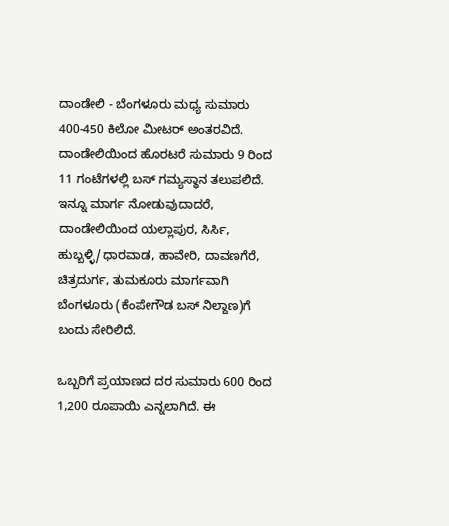ದಾಂಡೇಲಿ - ಬೆಂಗಳೂರು ಮಧ್ಯ ಸುಮಾರು 400-450 ಕಿಲೋ ಮೀಟರ್ ಅಂತರವಿದೆ. ದಾಂಡೇಲಿಯಿಂದ ಹೊರಟರೆ ಸುಮಾರು 9 ರಿಂದ 11 ಗಂಟೆಗಳಲ್ಲಿ ಬಸ್ ಗಮ್ಯಸ್ಥಾನ ತಲುಪಲಿದೆ. ಇನ್ನೂ ಮಾರ್ಗ ನೋಡುವುದಾದರೆ, ದಾಂಡೇಲಿಯಿಂದ ಯಲ್ಲಾಪುರ, ಸಿರ್ಸಿ, ಹುಬ್ಬಳ್ಳಿ/ಧಾರವಾಡ, ಹಾವೇರಿ, ದಾವಣಗೆರೆ, ಚಿತ್ರದುರ್ಗ, ತುಮಕೂರು ಮಾರ್ಗವಾಗಿ ಬೆಂಗಳೂರು (ಕೆಂಪೇಗೌಡ ಬಸ್ ನಿಲ್ದಾಣ)ಗೆ ಬಂದು ಸೇರಿಲಿದೆ.

ಒಬ್ಬರಿಗೆ ಪ್ರಯಾಣದ ದರ ಸುಮಾರು 600 ರಿಂದ 1,200 ರೂಪಾಯಿ ಎನ್ನಲಾಗಿದೆ. ಈ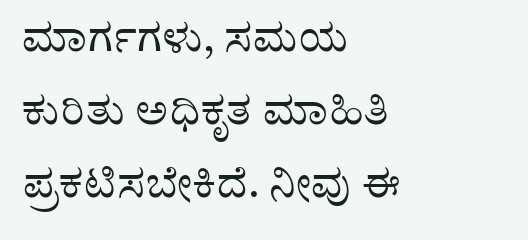ಮಾರ್ಗಗಳು, ಸಮಯ ಕುರಿತು ಅಧಿಕೃತ ಮಾಹಿತಿ ಪ್ರಕಟಿಸಬೇಕಿದೆ. ನೀವು ಈ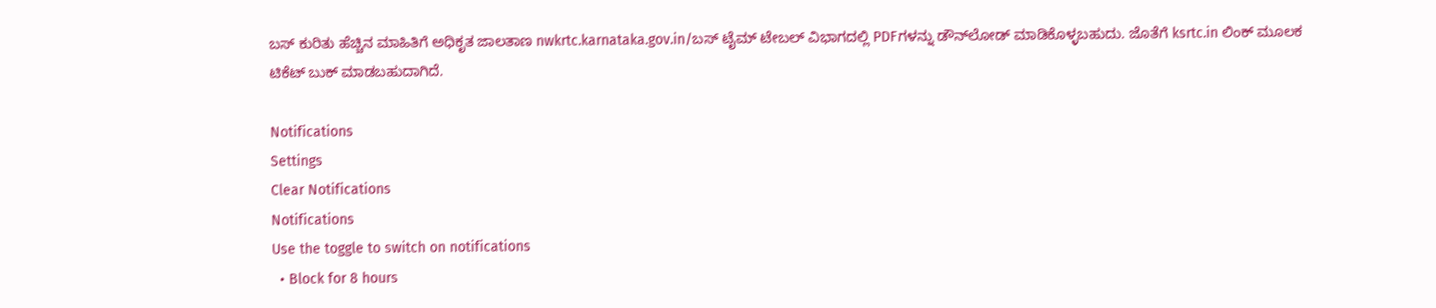ಬಸ್‌ ಕುರಿತು ಹೆಚ್ಚಿನ ಮಾಹಿತಿಗೆ ಅಧಿಕೃತ ಜಾಲತಾಣ nwkrtc.karnataka.gov.in/ಬಸ್ ಟೈಮ್ ಟೇಬಲ್ ವಿಭಾಗದಲ್ಲಿ PDFಗಳನ್ನು ಡೌನ್‌ಲೋಡ್ ಮಾಡಿಕೊಳ್ಳಬಹುದು. ಜೊತೆಗೆ ksrtc.in ಲಿಂಕ್ ಮೂಲಕ ಟಿಕೆಟ್ ಬುಕ್ ಮಾಡಬಹುದಾಗಿದೆ.

Notifications
Settings
Clear Notifications
Notifications
Use the toggle to switch on notifications
  • Block for 8 hours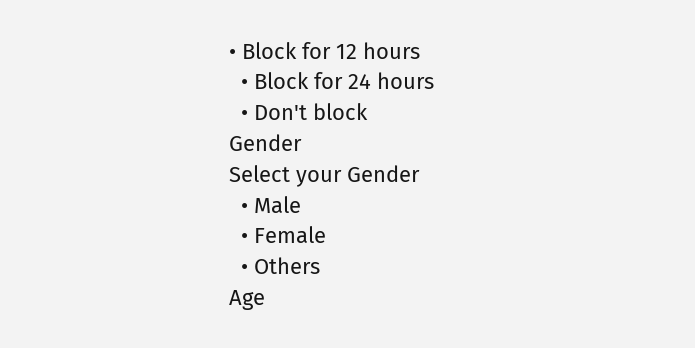• Block for 12 hours
  • Block for 24 hours
  • Don't block
Gender
Select your Gender
  • Male
  • Female
  • Others
Age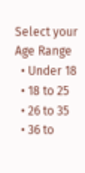Select your Age Range
  • Under 18
  • 18 to 25
  • 26 to 35
  • 36 to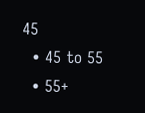45
  • 45 to 55
  • 55+